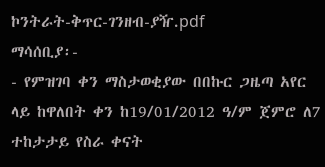ኮንትራት-ቅጥር-ገንዘብ-ያዥ.pdf
ማሳሰቢያ፡-
- የምዝገባ ቀን ማስታወቂያው በበኩር ጋዜጣ አየር ላይ ከዋለበት ቀን ከ19/01/2012 ዓ/ም ጀምሮ ለ7 ተከታታይ የስራ ቀናት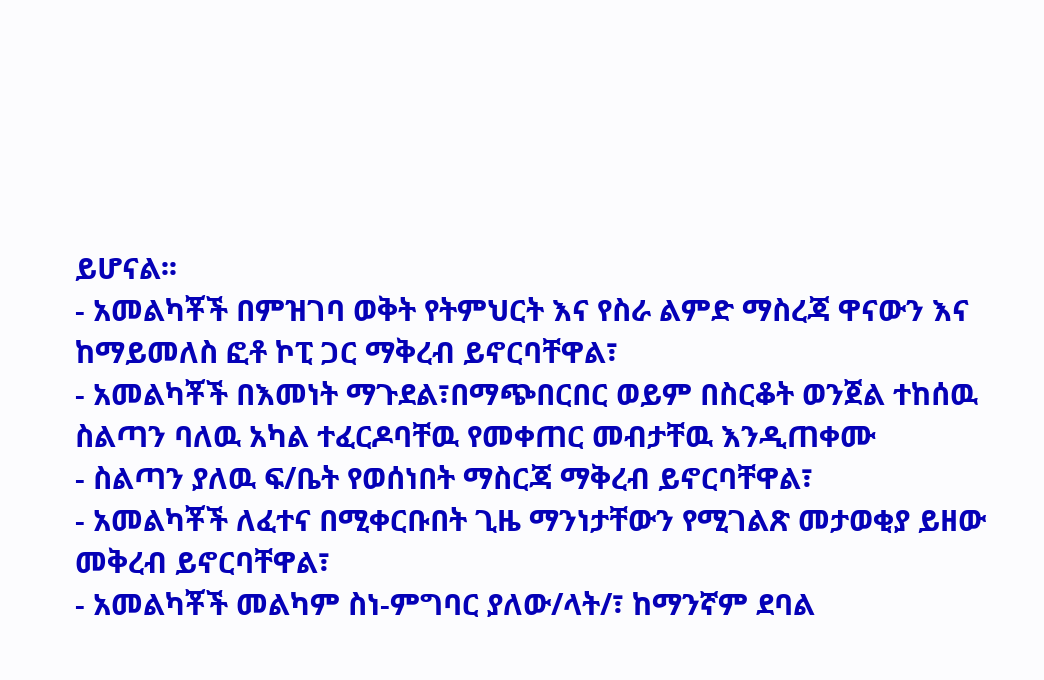ይሆናል፡፡
- አመልካቾች በምዝገባ ወቅት የትምህርት እና የስራ ልምድ ማስረጃ ዋናውን እና ከማይመለስ ፎቶ ኮፒ ጋር ማቅረብ ይኖርባቸዋል፣
- አመልካቾች በእመነት ማጉደል፣በማጭበርበር ወይም በስርቆት ወንጀል ተከሰዉ ስልጣን ባለዉ አካል ተፈርዶባቸዉ የመቀጠር መብታቸዉ እንዲጠቀሙ
- ስልጣን ያለዉ ፍ/ቤት የወሰነበት ማስርጃ ማቅረብ ይኖርባቸዋል፣
- አመልካቾች ለፈተና በሚቀርቡበት ጊዜ ማንነታቸውን የሚገልጽ መታወቂያ ይዘው መቅረብ ይኖርባቸዋል፣
- አመልካቾች መልካም ስነ-ምግባር ያለው/ላት/፣ ከማንኛም ደባል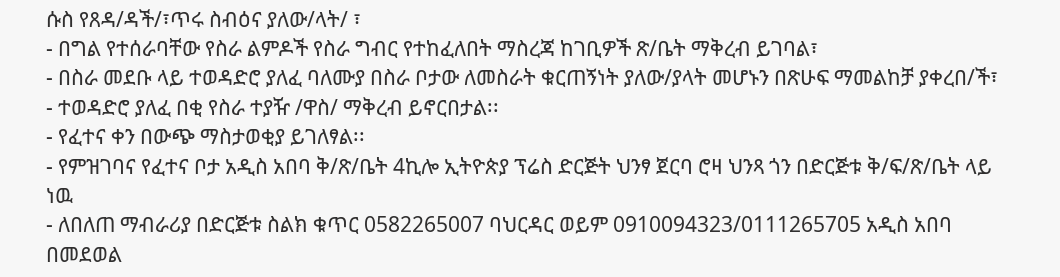ሱስ የጸዳ/ዳች/፣ጥሩ ስብዕና ያለው/ላት/ ፣
- በግል የተሰራባቸው የስራ ልምዶች የስራ ግብር የተከፈለበት ማስረጃ ከገቢዎች ጽ/ቤት ማቅረብ ይገባል፣
- በስራ መደቡ ላይ ተወዳድሮ ያለፈ ባለሙያ በስራ ቦታው ለመስራት ቁርጠኝነት ያለው/ያላት መሆኑን በጽሁፍ ማመልከቻ ያቀረበ/ች፣
- ተወዳድሮ ያለፈ በቂ የስራ ተያዥ /ዋስ/ ማቅረብ ይኖርበታል፡፡
- የፈተና ቀን በውጭ ማስታወቂያ ይገለፃል፡፡
- የምዝገባና የፈተና ቦታ አዲስ አበባ ቅ/ጽ/ቤት 4ኪሎ ኢትዮጵያ ፕሬስ ድርጅት ህንፃ ጀርባ ሮዛ ህንጻ ጎን በድርጅቱ ቅ/ፍ/ጽ/ቤት ላይ ነዉ
- ለበለጠ ማብራሪያ በድርጅቱ ስልክ ቁጥር 0582265007 ባህርዳር ወይም 0910094323/0111265705 አዲስ አበባ በመደወል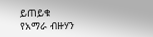ይጠይቁ
የአማራ ብዙሃን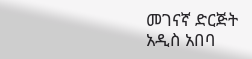መገናኛ ድርጅት
አዲስ አበባ